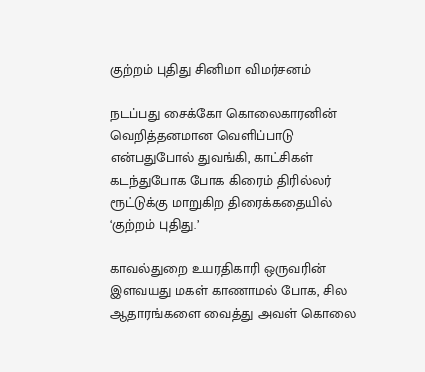குற்றம் புதிது சினிமா விமர்சனம்

நடப்பது சைக்கோ கொலைகாரனின் வெறித்தனமான வெளிப்பாடு என்பதுபோல் துவங்கி, காட்சிகள் கடந்துபோக போக கிரைம் திரில்லர் ரூட்டுக்கு மாறுகிற திரைக்கதையில் ‘குற்றம் புதிது.’

காவல்துறை உயரதிகாரி ஒருவரின் இளவயது மகள் காணாமல் போக, சில ஆதாரங்களை வைத்து அவள் கொலை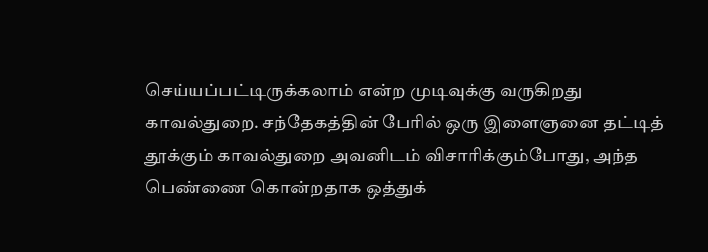செய்யப்பட்டிருக்கலாம் என்ற முடிவுக்கு வருகிறது காவல்துறை. சந்தேகத்தின் பேரில் ஒரு இளைஞனை தட்டித் தூக்கும் காவல்துறை அவனிடம் விசாரிக்கும்போது, அந்த பெண்ணை கொன்றதாக ஒத்துக்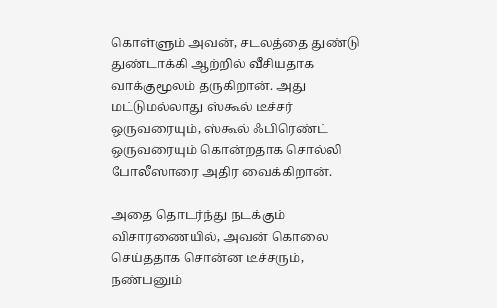கொள்ளும் அவன், சடலத்தை துண்டு துண்டாக்கி ஆற்றில் வீசியதாக வாக்குமூலம் தருகிறான். அது மட்டுமல்லாது ஸ்கூல் டீச்சர் ஒருவரையும், ஸ்கூல் ஃபிரெண்ட் ஒருவரையும் கொன்றதாக சொல்லி போலீஸாரை அதிர வைக்கிறான்.

அதை தொடர்ந்து நடக்கும் விசாரணையில், அவன் கொலை செய்ததாக சொன்ன டீச்சரும், நண்பனும்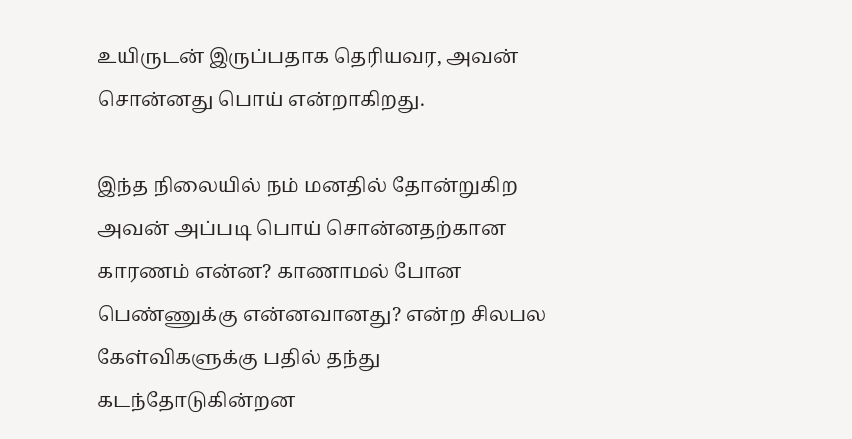உயிருடன் இருப்பதாக தெரியவர, அவன் சொன்னது பொய் என்றாகிறது.

இந்த நிலையில் நம் மனதில் தோன்றுகிற அவன் அப்படி பொய் சொன்னதற்கான காரணம் என்ன? காணாமல் போன பெண்ணுக்கு என்னவானது? என்ற சிலபல கேள்விகளுக்கு பதில் தந்து கடந்தோடுகின்றன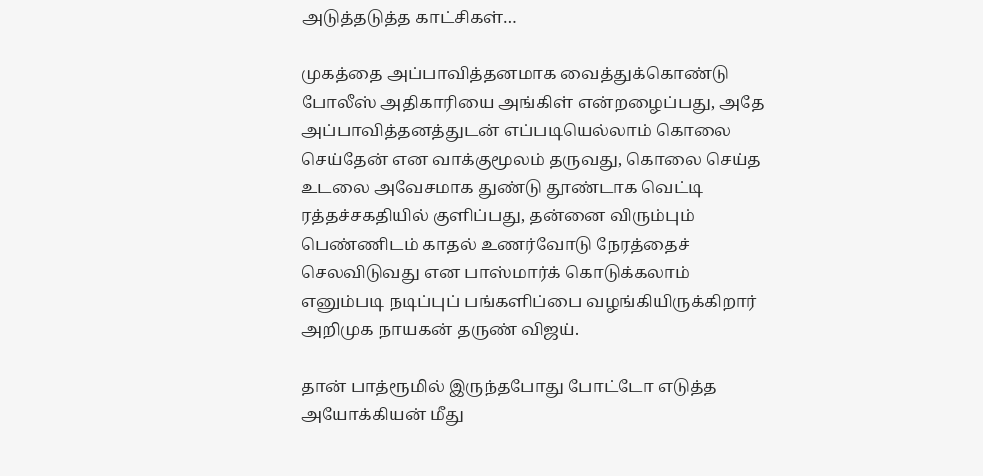அடுத்தடுத்த காட்சிகள்…

முகத்தை அப்பாவித்தனமாக வைத்துக்கொண்டு போலீஸ் அதிகாரியை அங்கிள் என்றழைப்பது, அதே அப்பாவித்தனத்துடன் எப்படியெல்லாம் கொலை செய்தேன் என வாக்குமூலம் தருவது, கொலை செய்த உடலை அவேசமாக துண்டு தூண்டாக வெட்டி ரத்தச்சகதியில் குளிப்பது, தன்னை விரும்பும் பெண்ணிடம் காதல் உணர்வோடு நேரத்தைச் செலவிடுவது என பாஸ்மார்க் கொடுக்கலாம் எனும்படி நடிப்புப் பங்களிப்பை வழங்கியிருக்கிறார் அறிமுக நாயகன் தருண் விஜய்.

தான் பாத்ரூமில் இருந்தபோது போட்டோ எடுத்த அயோக்கியன் மீது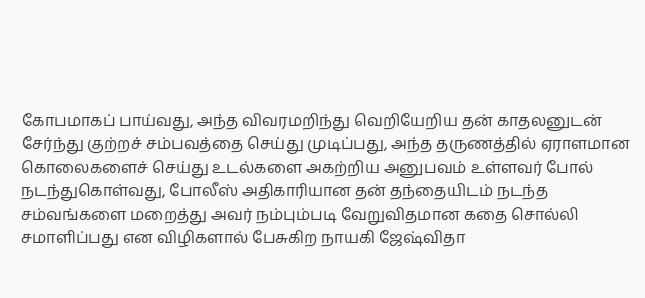கோபமாகப் பாய்வது, அந்த விவரமறிந்து வெறியேறிய தன் காதலனுடன் சேர்ந்து குற்றச் சம்பவத்தை செய்து முடிப்பது, அந்த தருணத்தில் ஏராளமான கொலைகளைச் செய்து உடல்களை அகற்றிய அனுபவம் உள்ளவர் போல் நடந்துகொள்வது, போலீஸ் அதிகாரியான தன் தந்தையிடம் நடந்த சம்வங்களை மறைத்து அவர் நம்பும்படி வேறுவிதமான கதை சொல்லி சமாளிப்பது என விழிகளால் பேசுகிற நாயகி ஜேஷ்விதா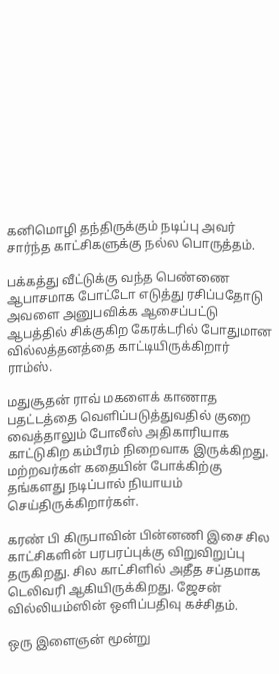கனிமொழி தந்திருக்கும் நடிப்பு அவர் சார்ந்த காட்சிகளுக்கு நல்ல பொருத்தம்.

பக்கத்து வீட்டுக்கு வந்த பெண்ணை ஆபாசமாக போட்டோ எடுத்து ரசிப்பதோடு அவளை அனுபவிக்க ஆசைப்பட்டு ஆபத்தில் சிக்குகிற கேரக்டரில் போதுமான வில்லத்தனத்தை காட்டியிருக்கிறார் ராம்ஸ்.

மதுசூதன் ராவ் மகளைக் காணாத பதட்டத்தை வெளிப்படுத்துவதில் குறை வைத்தாலும் போலீஸ் அதிகாரியாக காட்டுகிற கம்பீரம் நிறைவாக இருக்கிறது. மற்றவர்கள் கதையின் போக்கிற்கு தங்களது நடிப்பால் நியாயம் செய்திருக்கிறார்கள்.

கரண் பி கிருபாவின் பின்னணி இசை சில காட்சிகளின் பரபரப்புக்கு விறுவிறுப்பு தருகிறது. சில காட்சிளில் அதீத சப்தமாக டெலிவரி ஆகியிருக்கிறது. ஜேசன் வில்லியம்ஸின் ஒளிப்பதிவு கச்சிதம்.

ஒரு இளைஞன் மூன்று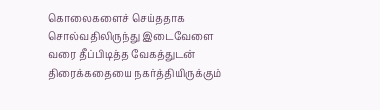கொலைகளைச் செய்ததாக சொல்வதிலிருந்து இடைவேளை வரை தீப்பிடித்த வேகத்துடன் திரைக்கதையை நகர்த்தியிருக்கும்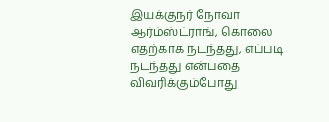இயக்குநர் நோவா ஆர்ம்ஸ்ட்ராங், கொலை எதற்காக நடந்தது, எப்படி நடந்தது என்பதை விவரிக்கும்போது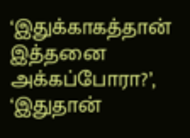‘இதுக்காகத்தான் இத்தனை அக்கப்போரா?’, ‘இதுதான்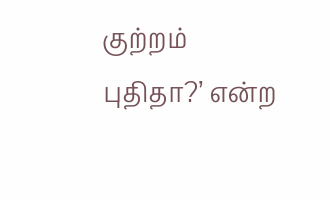குற்றம் புதிதா?’ என்ற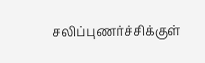சலிப்புணர்ச்சிக்குள்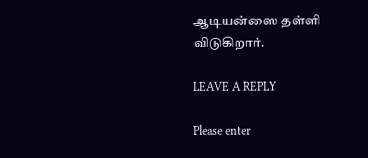ஆடியன்ஸை தள்ளி விடுகிறார்.

LEAVE A REPLY

Please enter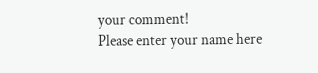your comment!
Please enter your name here